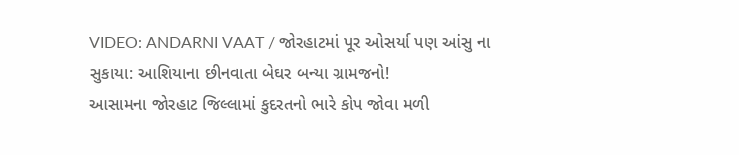VIDEO: ANDARNI VAAT / જોરહાટમાં પૂર ઓસર્યા પણ આંસુ ના સુકાયા: આશિયાના છીનવાતા બેઘર બન્યા ગ્રામજનો!
આસામના જોરહાટ જિલ્લામાં કુદરતનો ભારે કોપ જોવા મળી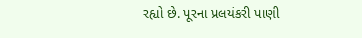રહ્યો છે. પૂરના પ્રલયંકરી પાણી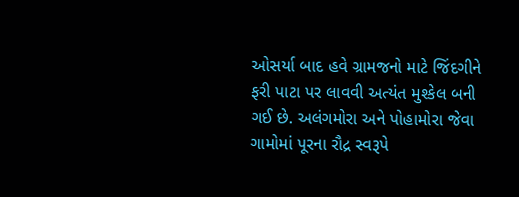ઓસર્યા બાદ હવે ગ્રામજનો માટે જિંદગીને ફરી પાટા પર લાવવી અત્યંત મુશ્કેલ બની ગઈ છે. અલંગમોરા અને પોહામોરા જેવા ગામોમાં પૂરના રૌદ્ર સ્વરૂપે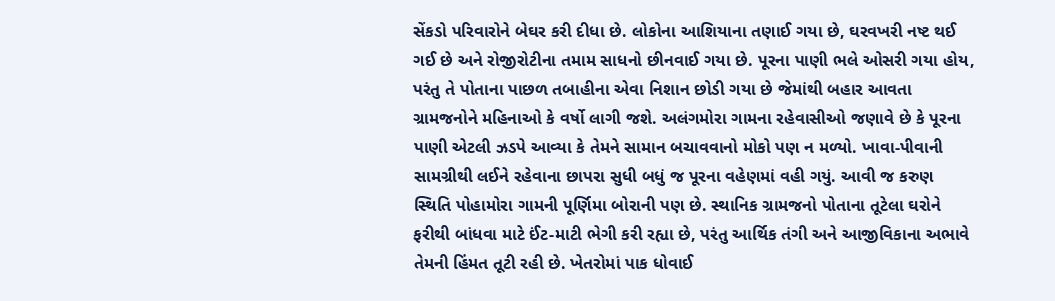સેંકડો પરિવારોને બેઘર કરી દીધા છે. લોકોના આશિયાના તણાઈ ગયા છે, ઘરવખરી નષ્ટ થઈ ગઈ છે અને રોજીરોટીના તમામ સાધનો છીનવાઈ ગયા છે. પૂરના પાણી ભલે ઓસરી ગયા હોય, પરંતુ તે પોતાના પાછળ તબાહીના એવા નિશાન છોડી ગયા છે જેમાંથી બહાર આવતા ગ્રામજનોને મહિનાઓ કે વર્ષો લાગી જશે. અલંગમોરા ગામના રહેવાસીઓ જણાવે છે કે પૂરના પાણી એટલી ઝડપે આવ્યા કે તેમને સામાન બચાવવાનો મોકો પણ ન મળ્યો. ખાવા-પીવાની સામગ્રીથી લઈને રહેવાના છાપરા સુધી બધું જ પૂરના વહેણમાં વહી ગયું. આવી જ કરુણ સ્થિતિ પોહામોરા ગામની પૂર્ણિમા બોરાની પણ છે. સ્થાનિક ગ્રામજનો પોતાના તૂટેલા ઘરોને ફરીથી બાંધવા માટે ઈંટ-માટી ભેગી કરી રહ્યા છે, પરંતુ આર્થિક તંગી અને આજીવિકાના અભાવે તેમની હિંમત તૂટી રહી છે. ખેતરોમાં પાક ધોવાઈ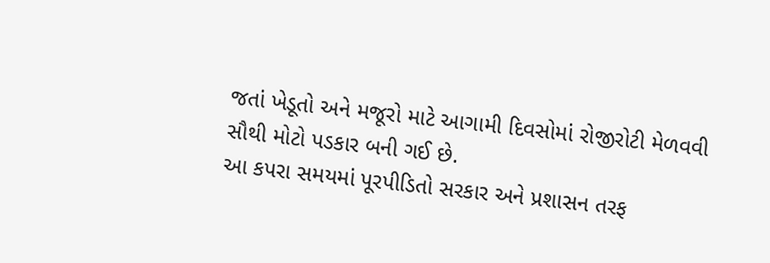જતાં ખેડૂતો અને મજૂરો માટે આગામી દિવસોમાં રોજીરોટી મેળવવી સૌથી મોટો પડકાર બની ગઈ છે.
આ કપરા સમયમાં પૂરપીડિતો સરકાર અને પ્રશાસન તરફ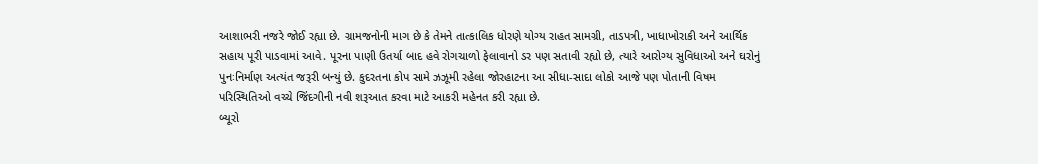આશાભરી નજરે જોઈ રહ્યા છે. ગ્રામજનોની માગ છે કે તેમને તાત્કાલિક ધોરણે યોગ્ય રાહત સામગ્રી, તાડપત્રી, ખાધાખોરાકી અને આર્થિક સહાય પૂરી પાડવામાં આવે. પૂરના પાણી ઉતર્યા બાદ હવે રોગચાળો ફેલાવાનો ડર પણ સતાવી રહ્યો છે, ત્યારે આરોગ્ય સુવિધાઓ અને ઘરોનું પુનઃનિર્માણ અત્યંત જરૂરી બન્યું છે. કુદરતના કોપ સામે ઝઝૂમી રહેલા જોરહાટના આ સીધા-સાદા લોકો આજે પણ પોતાની વિષમ પરિસ્થિતિઓ વચ્ચે જિંદગીની નવી શરૂઆત કરવા માટે આકરી મહેનત કરી રહ્યા છે.
બ્યૂરો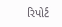રિપોર્ટ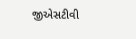જીએસટીવી